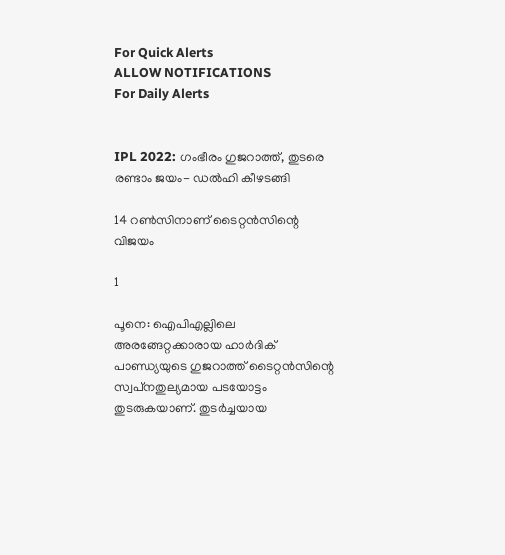For Quick Alerts
ALLOW NOTIFICATIONS
For Daily Alerts


IPL 2022: ഗംഭീരം ഗുജറാത്ത്, തുടരെ രണ്ടാം ജയം- ഡല്‍ഹി കീഴടങ്ങി

14 റണ്‍സിനാണ് ടൈറ്റന്‍സിന്റെ വിജയം

1

പൂനെ: ഐപിഎല്ലിലെ അരങ്ങേറ്റക്കാരായ ഹാര്‍ദിക് പാണ്ഡ്യയുടെ ഗുജറാത്ത് ടൈറ്റന്‍സിന്റെ സ്വപ്‌നതുല്യമായ പടയോട്ടം തുടരുകയാണ്. തുടര്‍ച്ചയായ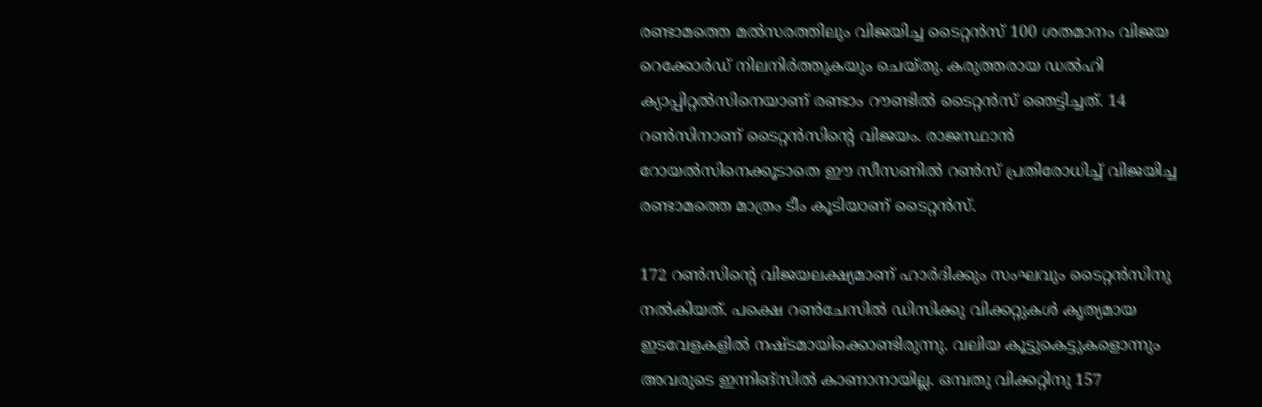രണ്ടാമത്തെ മല്‍സരത്തിലും വിജയിച്ച ടൈറ്റന്‍സ് 100 ശതമാനം വിജയ റെക്കോര്‍ഡ് നിലനിര്‍ത്തുകയും ചെയ്തു. കരുത്തരായ ഡല്‍ഹി ക്യാപ്പിറ്റല്‍സിനെയാണ് രണ്ടാം റൗണ്ടില്‍ ടൈറ്റന്‍സ് ഞെട്ടിച്ചത്. 14 റണ്‍സിനാണ് ടൈറ്റന്‍സിന്റെ വിജയം. രാജസ്ഥാന്‍ റോയല്‍സിനെക്കൂടാതെ ഈ സീസണില്‍ റണ്‍സ് പ്രതിരോധിച്ച് വിജയിച്ച രണ്ടാമത്തെ മാത്രം ടീം കൂടിയാണ് ടൈറ്റന്‍സ്.

172 റണ്‍സിന്റെ വിജയലക്ഷ്യമാണ് ഹാര്‍ദിക്കും സംഘവും ടൈറ്റന്‍സിനു നല്‍കിയത്. പക്ഷെ റണ്‍ചേസില്‍ ഡിസിക്കു വിക്കറ്റുകള്‍ കൃത്യമായ ഇടവേളകളില്‍ നഷ്ടമായിക്കൊണ്ടിരുന്നു. വലിയ കൂട്ടുകെട്ടുകളൊന്നും അവരുടെ ഇന്നിങ്‌സില്‍ കാണാനായില്ല. ഒമ്പതു വിക്കറ്റിനു 157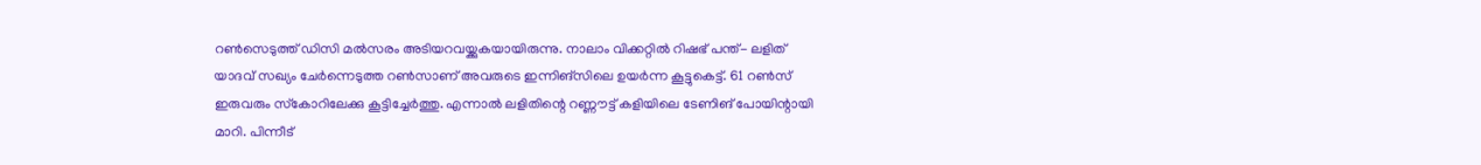റണ്‍സെടുത്ത് ഡിസി മല്‍സരം അടിയറവയ്ക്കുകയായിരുന്നു. നാലാം വിക്കറ്റില്‍ റിഷഭ് പന്ത്- ലളിത് യാദവ് സഖ്യം ചേര്‍ന്നെടുത്ത റണ്‍സാണ് അവരുടെ ഇന്നിങ്‌സിലെ ഉയര്‍ന്ന കൂട്ടുകെട്ട്. 61 റണ്‍സ് ഇരുവരും സ്‌കോറിലേക്കു കൂട്ടിച്ചേര്‍ത്തു. എന്നാല്‍ ലളിതിന്റെ റണ്ണൗട്ട് കളിയിലെ ടേണിങ് പോയിന്റായി മാറി. പിന്നീട്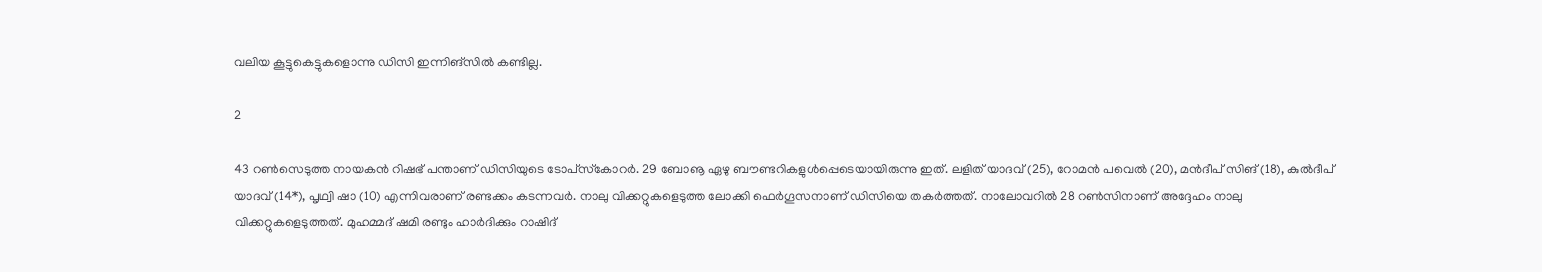വലിയ കൂട്ടുകെട്ടുകളൊന്നു ഡിസി ഇന്നിങ്‌സില്‍ കണ്ടില്ല.

2

43 റണ്‍സെടുത്ത നായകന്‍ റിഷഭ് പന്താണ് ഡിസിയുടെ ടോപ്‌സ്‌കോറര്‍. 29 ബോൡ ഏഴു ബൗണ്ടറികളുള്‍പ്പെടെയായിരുന്നു ഇത്. ലളിത് യാദവ് (25), റോമന്‍ പവെല്‍ (20), മന്‍ദീപ് സിങ് (18), കുല്‍ദീപ് യാദവ് (14*), പൃഥ്വി ഷാ (10) എന്നിവരാണ് രണ്ടക്കം കടന്നവര്‍. നാലു വിക്കറ്റുകളെടുത്ത ലോക്കി ഫെര്‍ഗൂസനാണ് ഡിസിയെ തകര്‍ത്തത്. നാലോവറില്‍ 28 റണ്‍സിനാണ് അദ്ദേഹം നാലു വിക്കറ്റുകളെടുത്തത്. മുഹമ്മദ് ഷമി രണ്ടും ഹാര്‍ദിക്കും റാഷിദ്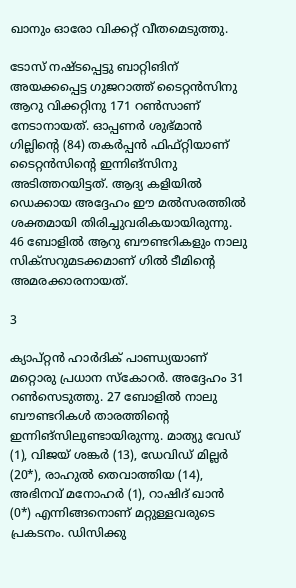ഖാനും ഓരോ വിക്കറ്റ് വീതമെടുത്തു.

ടോസ് നഷ്ടപ്പെട്ടു ബാറ്റിങിന് അയക്കപ്പെട്ട ഗുജറാത്ത് ടൈറ്റന്‍സിനു ആറു വിക്കറ്റിനു 171 റണ്‍സാണ് നേടാനായത്. ഓപ്പണര്‍ ശുഭ്മാന്‍ ഗില്ലിന്റെ (84) തകര്‍പ്പന്‍ ഫിഫ്റ്റിയാണ് ടൈറ്റന്‍സിന്റെ ഇന്നിങ്‌സിനു അടിത്തറയിട്ടത്. ആദ്യ കളിയില്‍ ഡെക്കായ അദ്ദേഹം ഈ മല്‍സരത്തില്‍ ശക്തമായി തിരിച്ചുവരികയായിരുന്നു. 46 ബോളില്‍ ആറു ബൗണ്ടറികളും നാലു സിക്‌സറുമടക്കമാണ് ഗില്‍ ടീമിന്റെ അമരക്കാരനായത്.

3

ക്യാപ്റ്റന്‍ ഹാര്‍ദിക് പാണ്ഡ്യയാണ് മറ്റൊരു പ്രധാന സ്‌കോറര്‍. അദ്ദേഹം 31 റണ്‍സെടുത്തു. 27 ബോളില്‍ നാലു ബൗണ്ടറികള്‍ താരത്തിന്റെ ഇന്നിങ്‌സിലുണ്ടായിരുന്നു. മാത്യു വേഡ് (1), വിജയ് ശങ്കര്‍ (13), ഡേവിഡ് മില്ലര്‍ (20*), രാഹുല്‍ തെവാത്തിയ (14), അഭിനവ് മനോഹര്‍ (1), റാഷിദ് ഖാന്‍ (0*) എന്നിങ്ങനൊണ് മറ്റുള്ളവരുടെ പ്രകടനം. ഡിസിക്കു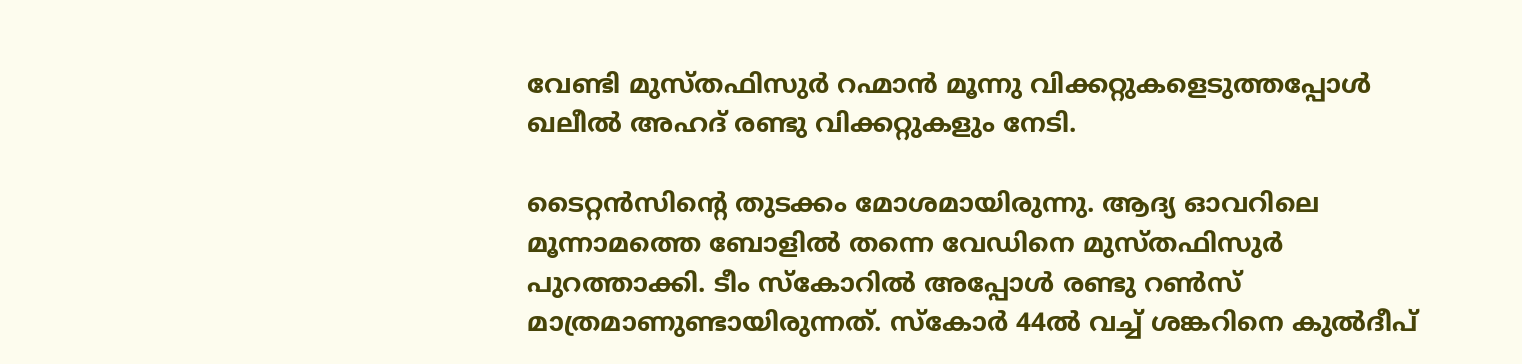വേണ്ടി മുസ്തഫിസുര്‍ റഹ്മാന്‍ മൂന്നു വിക്കറ്റുകളെടുത്തപ്പോള്‍ ഖലീല്‍ അഹദ് രണ്ടു വിക്കറ്റുകളും നേടി.

ടൈറ്റന്‍സിന്റെ തുടക്കം മോശമായിരുന്നു. ആദ്യ ഓവറിലെ മൂന്നാമത്തെ ബോളില്‍ തന്നെ വേഡിനെ മുസ്തഫിസുര്‍ പുറത്താക്കി. ടീം സ്‌കോറില്‍ അപ്പോള്‍ രണ്ടു റണ്‍സ് മാത്രമാണുണ്ടായിരുന്നത്. സ്‌കോര്‍ 44ല്‍ വച്ച് ശങ്കറിനെ കുല്‍ദീപ്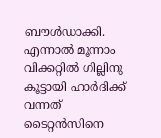ബൗള്‍ഡാക്കി. എന്നാല്‍ മൂന്നാം വിക്കറ്റില്‍ ഗില്ലിനു കൂട്ടായി ഹാര്‍ദിക്ക് വന്നത് ടൈറ്റന്‍സിനെ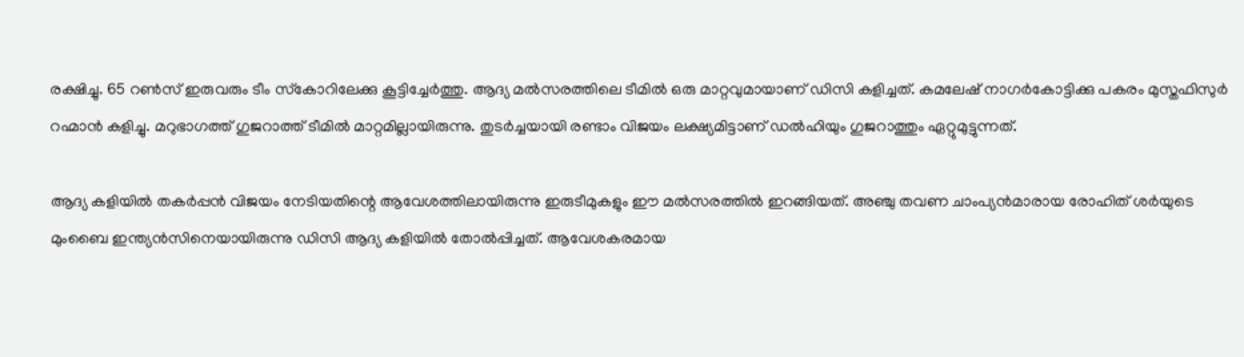രക്ഷിച്ചു. 65 റണ്‍സ് ഇരുവരും ടീം സ്‌കോറിലേക്കു കൂട്ടിച്ചേര്‍ത്തു. ആദ്യ മല്‍സരത്തിലെ ടീമില്‍ ഒരു മാറ്റവുമായാണ് ഡിസി കളിച്ചത്. കമലേഷ് നാഗര്‍കോട്ടിക്കു പകരം മുസ്തഫിസുര്‍ റഹ്മാന്‍ കളിച്ചു. മറുഭാഗത്ത് ഗുജറാത്ത് ടീമില്‍ മാറ്റമില്ലായിരുന്നു. തുടര്‍ച്ചയായി രണ്ടാം വിജയം ലക്ഷ്യമിട്ടാണ് ഡല്‍ഹിയും ഗുജറാത്തും ഏറ്റുമുട്ടുന്നത്.

ആദ്യ കളിയില്‍ തകര്‍പ്പന്‍ വിജയം നേടിയതിന്റെ ആവേശത്തിലായിരുന്നു ഇരുടീമുകളും ഈ മല്‍സരത്തില്‍ ഇറങ്ങിയത്. അഞ്ചു തവണ ചാംപ്യന്‍മാരായ രോഹിത് ശര്‍യുടെ മുംബൈ ഇന്ത്യന്‍സിനെയായിരുന്നു ഡിസി ആദ്യ കളിയില്‍ തോല്‍പ്പിച്ചത്. ആവേശകരമായ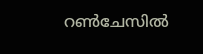റണ്‍ചേസില്‍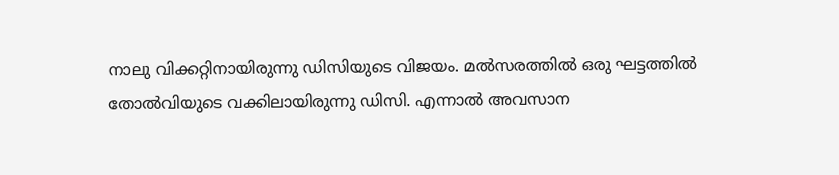നാലു വിക്കറ്റിനായിരുന്നു ഡിസിയുടെ വിജയം. മല്‍സരത്തില്‍ ഒരു ഘട്ടത്തില്‍ തോല്‍വിയുടെ വക്കിലായിരുന്നു ഡിസി. എന്നാല്‍ അവസാന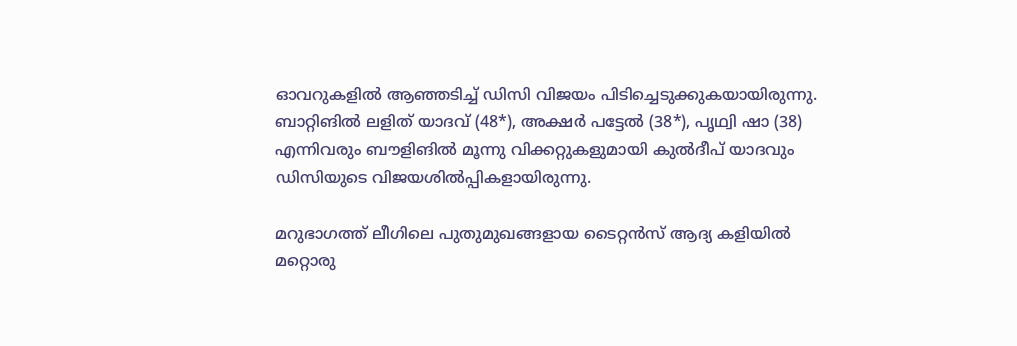ഓവറുകളില്‍ ആഞ്ഞടിച്ച് ഡിസി വിജയം പിടിച്ചെടുക്കുകയായിരുന്നു. ബാറ്റിങില്‍ ലളിത് യാദവ് (48*), അക്ഷര്‍ പട്ടേല്‍ (38*), പൃഥ്വി ഷാ (38) എന്നിവരും ബൗളിങില്‍ മൂന്നു വിക്കറ്റുകളുമായി കുല്‍ദീപ് യാദവും ഡിസിയുടെ വിജയശില്‍പ്പികളായിരുന്നു.

മറുഭാഗത്ത് ലീഗിലെ പുതുമുഖങ്ങളായ ടൈറ്റന്‍സ് ആദ്യ കളിയില്‍ മറ്റൊരു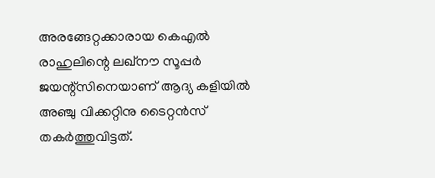അരങ്ങേറ്റക്കാരായ കെഎല്‍ രാഹുലിന്റെ ലഖ്‌നൗ സൂപ്പര്‍ ജയന്റ്‌സിനെയാണ് ആദ്യ കളിയില്‍ അഞ്ചു വിക്കറ്റിനു ടൈറ്റന്‍സ് തകര്‍ത്തുവിട്ടത്.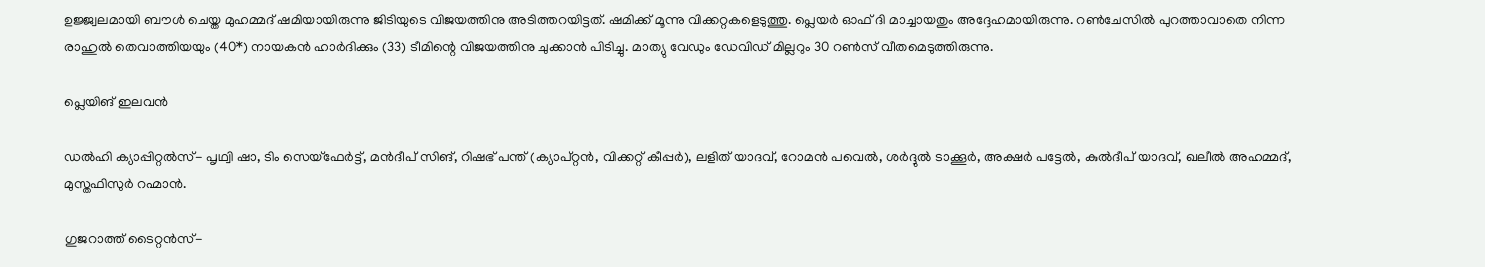ഉജ്ജ്വലമായി ബൗള്‍ ചെയ്ത മുഹമ്മദ് ഷമിയായിരുന്നു ജിടിയുടെ വിജയത്തിനു അടിത്തറയിട്ടത്. ഷമിക്ക് മൂന്നു വിക്കറ്റകളെടുത്തു. പ്ലെയര്‍ ഓഫ് ദി മാച്ചായതും അദ്ദേഹമായിരുന്നു. റണ്‍ചേസില്‍ പുറത്താവാതെ നിന്ന രാഹുല്‍ തെവാത്തിയയും (40*) നായകന്‍ ഹാര്‍ദിക്കും (33) ടീമിന്റെ വിജയത്തിനു ചുക്കാന്‍ പിടിച്ചു. മാത്യു വേഡും ഡേവിഡ് മില്ലറും 30 റണ്‍സ് വീതമെടുത്തിരുന്നു.

പ്ലെയിങ് ഇലവന്‍

ഡല്‍ഹി ക്യാപ്പിറ്റല്‍സ്- പൃഥ്വി ഷാ, ടിം സെയ്‌ഫേര്‍ട്ട്, മന്‍ദീപ് സിങ്, റിഷഭ് പന്ത് (ക്യാപ്റ്റന്‍, വിക്കറ്റ് കീപ്പര്‍), ലളിത് യാദവ്, റോമന്‍ പവെല്‍, ശര്‍ദ്ദുല്‍ ടാക്കൂര്‍, അക്ഷര്‍ പട്ടേല്‍, കുല്‍ദീപ് യാദവ്, ഖലീല്‍ അഹമ്മദ്, മുസ്തഫിസുര്‍ റഹ്മാന്‍.

ഗുജറാത്ത് ടൈറ്റന്‍സ്-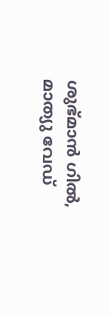ശുഭ്മാന്‍ ഗില്‍, മാത്യു വേഡ്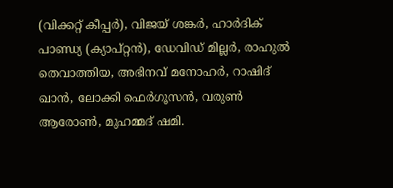(വിക്കറ്റ് കീപ്പര്‍), വിജയ് ശങ്കര്‍, ഹാര്‍ദിക് പാണ്ഡ്യ (ക്യാപ്റ്റന്‍), ഡേവിഡ് മില്ലര്‍, രാഹുല്‍ തെവാത്തിയ, അഭിനവ് മനോഹര്‍, റാഷിദ് ഖാന്‍, ലോക്കി ഫെര്‍ഗൂസന്‍, വരുണ്‍ ആരോണ്‍, മുഹമ്മദ് ഷമി.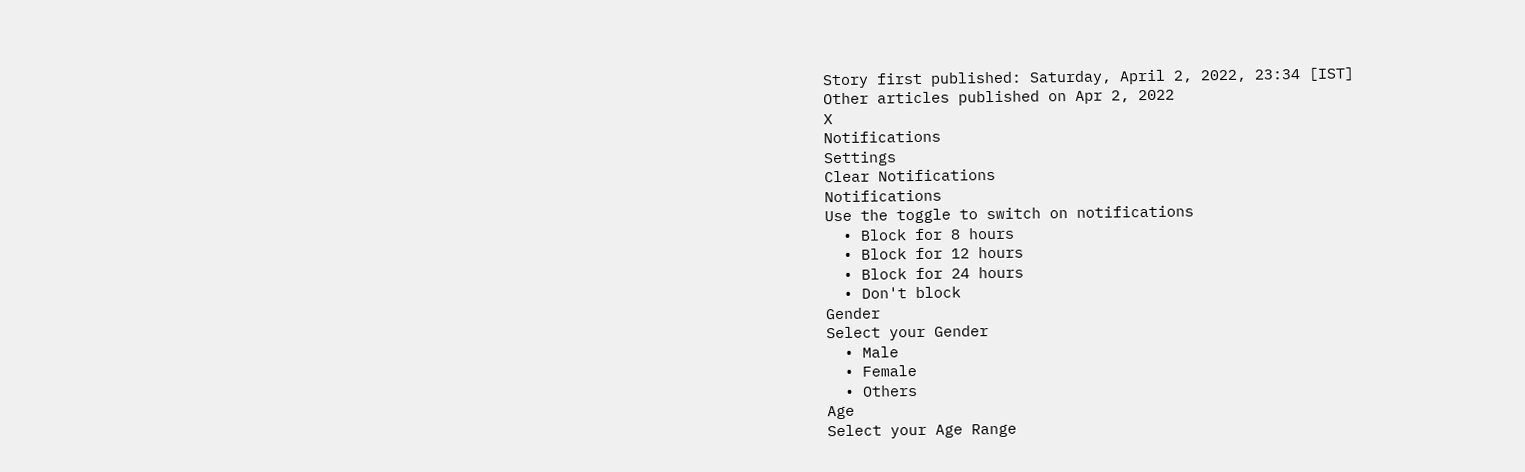Story first published: Saturday, April 2, 2022, 23:34 [IST]
Other articles published on Apr 2, 2022
X
Notifications
Settings
Clear Notifications
Notifications
Use the toggle to switch on notifications
  • Block for 8 hours
  • Block for 12 hours
  • Block for 24 hours
  • Don't block
Gender
Select your Gender
  • Male
  • Female
  • Others
Age
Select your Age Range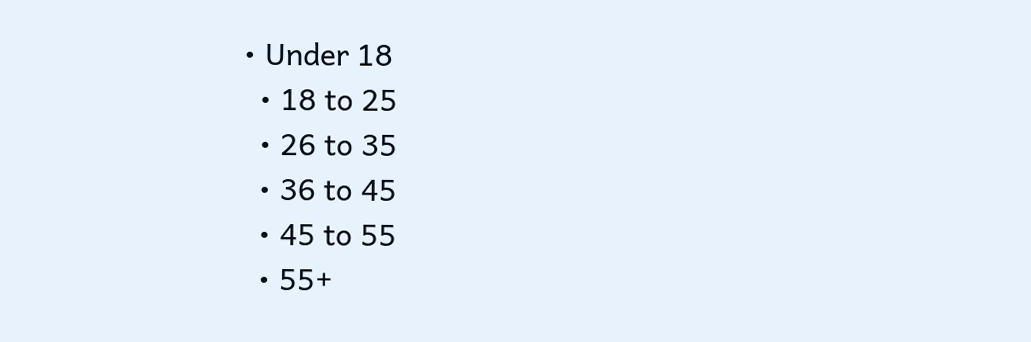• Under 18
  • 18 to 25
  • 26 to 35
  • 36 to 45
  • 45 to 55
  • 55+